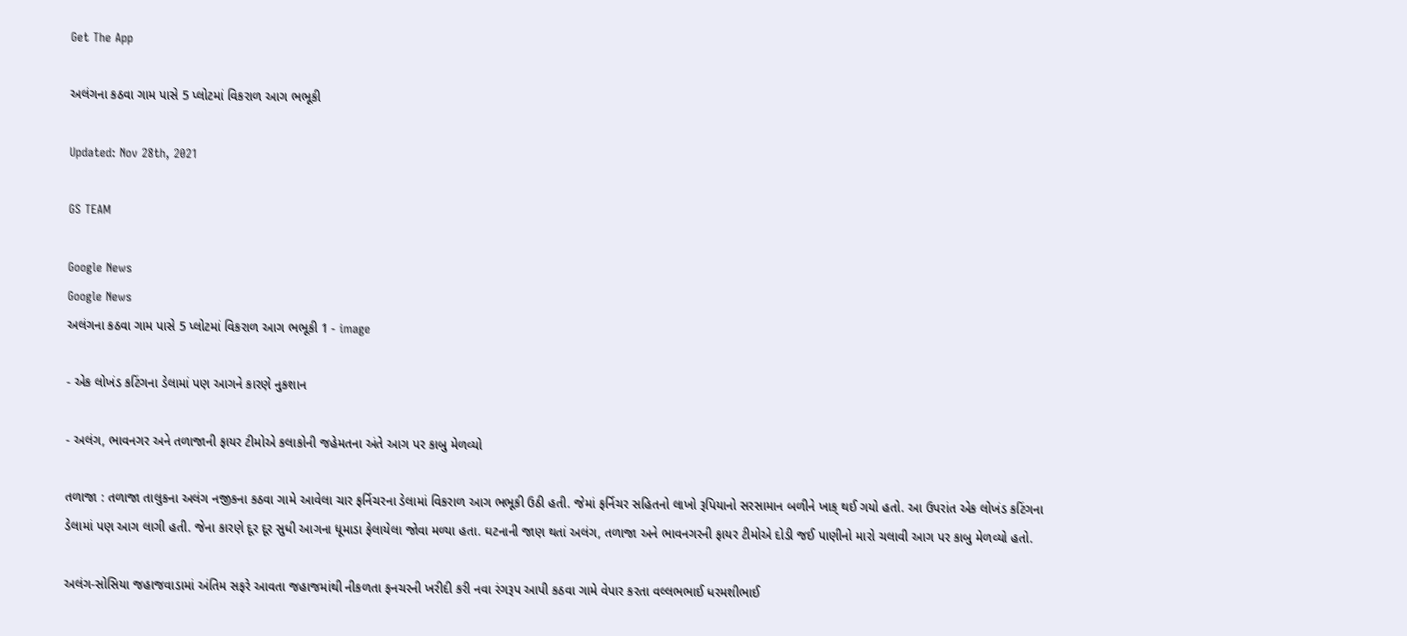Get The App

અલંગના કઠવા ગામ પાસે 5 પ્લોટમાં વિકરાળ આગ ભભૂકી

Updated: Nov 28th, 2021

GS TEAM

Google News
Google News
અલંગના કઠવા ગામ પાસે 5 પ્લોટમાં વિકરાળ આગ ભભૂકી 1 - image

- એક લોખંડ કટિંગના ડેલામાં પણ આગને કારણે નુકશાન

- અલંગ, ભાવનગર અને તળાજાની ફાયર ટીમોએ કલાકોની જહેમતના અંતે આગ પર કાબુ મેળવ્યો

તળાજા : તળાજા તાલુકના અલંગ નજીકના કઠવા ગામે આવેલા ચાર ફર્નિચરના ડેલામાં વિકરાળ આગ ભભૂકી ઉઠી હતી. જેમાં ફર્નિચર સહિતનો લાખો રૂપિયાનો સરસામાન બળીને ખાક્ થઈ ગયો હતો. આ ઉપરાંત એક લોખંડ કટિંગના ડેલામાં પણ આગ લાગી હતી. જેના કારણે દૂર દૂર સુધી આગના ધૂમાડા ફેલાયેલા જોવા મળ્યા હતા. ઘટનાની જાણ થતાં અલંગ, તળાજા અને ભાવનગરની ફાયર ટીમોએ દોડી જઈ પાણીનો મારો ચલાવી આગ પર કાબુ મેળવ્યો હતો.

અલંગ-સોસિયા જહાજવાડામાં અંતિમ સફરે આવતા જહાજમાંથી નીકળતા ફનચરની ખરીદી કરી નવા રંગરૂપ આપી કઠવા ગામે વેપાર કરતા વલ્લભભાઈ ધરમશીભાઈ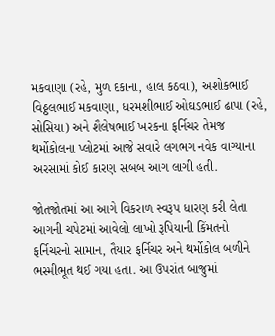મકવાણા (રહે, મુળ દકાના, હાલ કઠવા), અશોકભાઈ વિઠ્ઠલભાઈ મકવાણા, ધરમશીભાઈ ઓઘડભાઈ ઢાપા (રહે, સોસિયા) અને શૈલેષભાઈ ખરકના ફર્નિચર તેમજ થર્મોકોલના પ્લોટમાં આજે સવારે લગભગ નવેક વાગ્યાના અરસામાં કોઈ કારણ સબબ આગ લાગી હતી.

જોતજોતમાં આ આગે વિકરાળ સ્વરૂપ ધારણ કરી લેતા આગની ચપેટમાં આવેલો લાખો રૂપિયાની કિંમતનો ફર્નિચરનો સામાન, તૈયાર ફર્નિચર અને થર્મોકોલ બળીને ભસ્મીભૂત થઈ ગયા હતા. આ ઉપરાંત બાજુમાં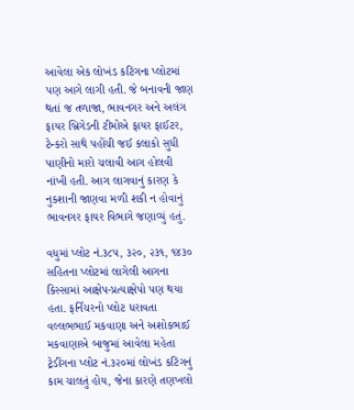આવેલા એક લોખંડ કટિંગના પ્લોટમાં પણ આગે લાગી હતી. જે બનાવની જાણ થતાં જ તળાજા, ભાવનગર અને અલંગ ફાયર બ્રિગેડની ટીમોએ ફાયર ફાઈટર, ટેન્કરો સાથે પહોંચી જઈ કલાકો સુધી પાણીનો મારો ચલાવી આગ હોલવી નાંખી હતી. આગ લાગવાનું કારણ કે નુકશાની જાણવા મળી શકી ન હોવાનું ભાવનગર ફાયર વિભાગે જણાવ્યું હતું.

વધુમાં પ્લોટ નં.૩૮૫, ૩૨૦, ૨૩૧, ૧૪૩૦ સહિતના પ્લોટમાં લાગેલી આગના કિસ્સામાં આક્ષેપ-પ્રત્યાક્ષેપો પણ થયા હતા. ફર્નિચરનો પ્લોટ ધરાવતા વલ્લભભાઈ મકવાણા અને અશોકભાઈ મકવાણાએ બાજુમાં આવેલા મહેતા ટ્રેડીંગના પ્લોટ નં.૩૨૦માં લોખંડ કટિંગનું કામ ચાલતું હોય, જેના કારણે તણખલો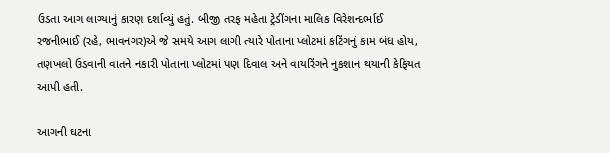ઉડતા આગ લાગ્યાનું કારણ દર્શાવ્યું હતું. બીજી તરફ મહેતા ટ્રેડીંગના માલિક વિરેશન્દર્ભાઈ રજનીભાઈ (રહે, ભાવનગર)એ જે સમયે આગ લાગી ત્યારે પોતાના પ્લોટમાં કટિંગનું કામ બંધ હોય, તણખલો ઉડવાની વાતને નકારી પોતાના પ્લોટમાં પણ દિવાલ અને વાયરિંગને નુકશાન થયાની કેફિયત આપી હતી.

આગની ઘટના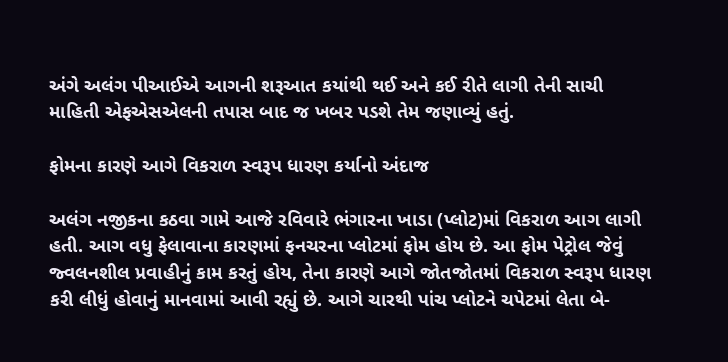અંગે અલંગ પીઆઈએ આગની શરૂઆત કયાંથી થઈ અને કઈ રીતે લાગી તેની સાચી માહિતી એફએસએલની તપાસ બાદ જ ખબર પડશે તેમ જણાવ્યું હતું.

ફોમના કારણે આગે વિકરાળ સ્વરૂપ ધારણ કર્યાનો અંદાજ

અલંગ નજીકના કઠવા ગામે આજે રવિવારે ભંગારના ખાડા (પ્લોટ)માં વિકરાળ આગ લાગી હતી. આગ વધુ ફેલાવાના કારણમાં ફનચરના પ્લોટમાં ફોમ હોય છે. આ ફોમ પેટ્રોલ જેવું જ્વલનશીલ પ્રવાહીનું કામ કરતું હોય, તેના કારણે આગે જોતજોતમાં વિકરાળ સ્વરૂપ ધારણ કરી લીધું હોવાનું માનવામાં આવી રહ્યું છે. આગે ચારથી પાંચ પ્લોટને ચપેટમાં લેતા બે-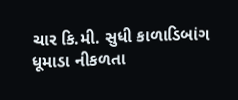ચાર કિ.મી. સુધી કાળાડિબાંગ ધૂમાડા નીકળતા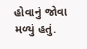હોવાનું જોવા મળ્યું હતું.